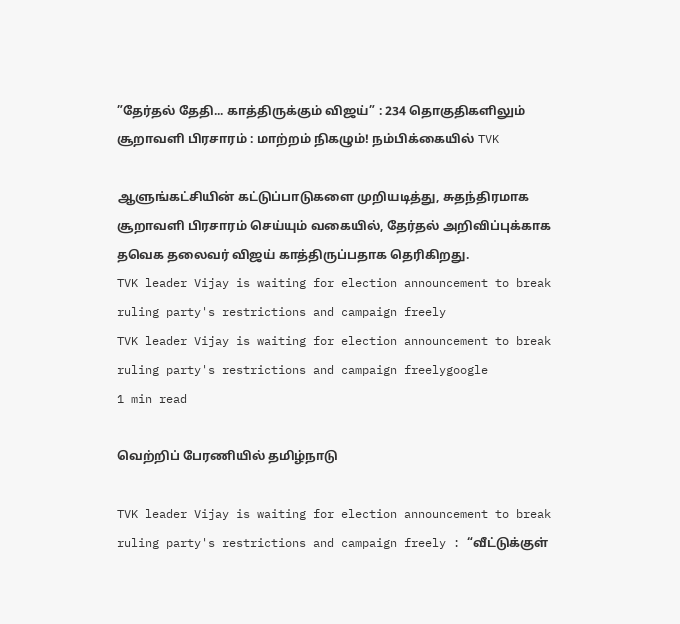”தேர்தல் தேதி... காத்திருக்கும் விஜய்” : 234 தொகுதிகளிலும் சூறாவளி பிரசாரம் : மாற்றம் நிகழும்! நம்பிக்கையில் TVK

ஆளுங்கட்சியின் கட்டுப்பாடுகளை முறியடித்து, சுதந்திரமாக சூறாவளி பிரசாரம் செய்யும் வகையில், தேர்தல் அறிவிப்புக்காக தவெக தலைவர் விஜய் காத்திருப்பதாக தெரிகிறது.
TVK leader Vijay is waiting for election announcement to break  ruling party's restrictions and campaign freely
TVK leader Vijay is waiting for election announcement to break ruling party's restrictions and campaign freelygoogle
1 min read

வெற்றிப் பேரணியில் தமிழ்நாடு

TVK leader Vijay is waiting for election announcement to break ruling party's restrictions and campaign freely : “வீட்டுக்குள்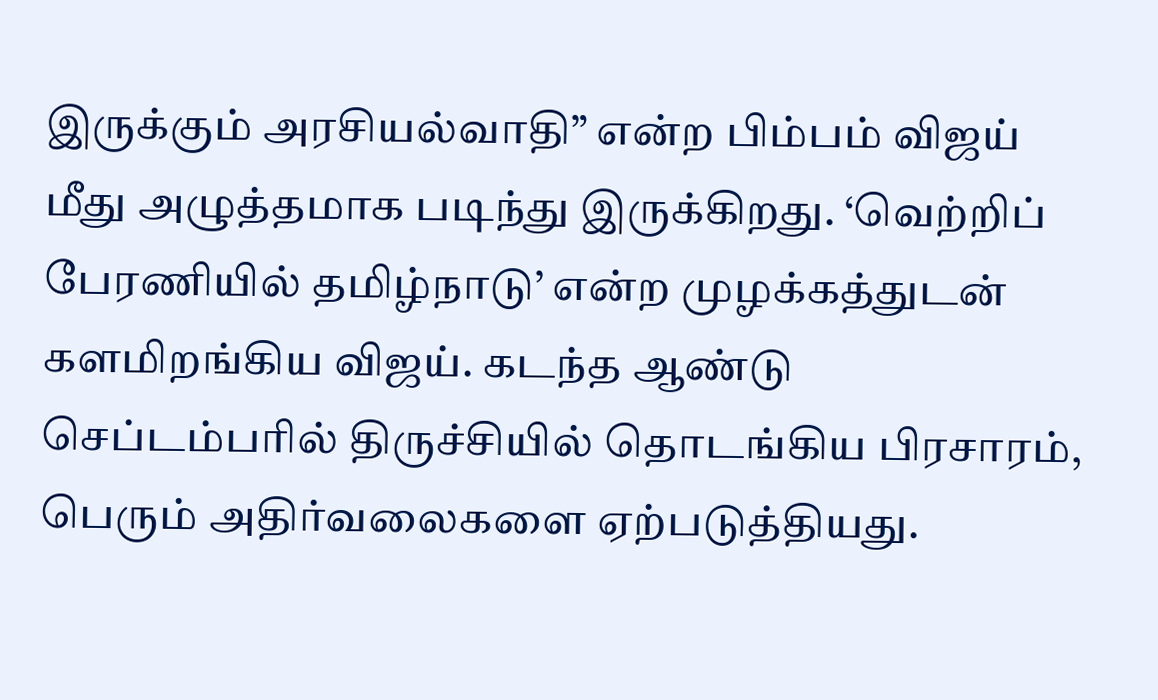இருக்கும் அரசியல்வாதி” என்ற பிம்பம் விஜய் மீது அழுத்தமாக படிந்து இருக்கிறது. ‘வெற்றிப் பேரணியில் தமிழ்நாடு’ என்ற முழக்கத்துடன் களமிறங்கிய விஜய். கடந்த ஆண்டு செப்டம்பரில் திருச்சியில் தொடங்கிய பிரசாரம், பெரும் அதிர்வலைகளை ஏற்படுத்தியது.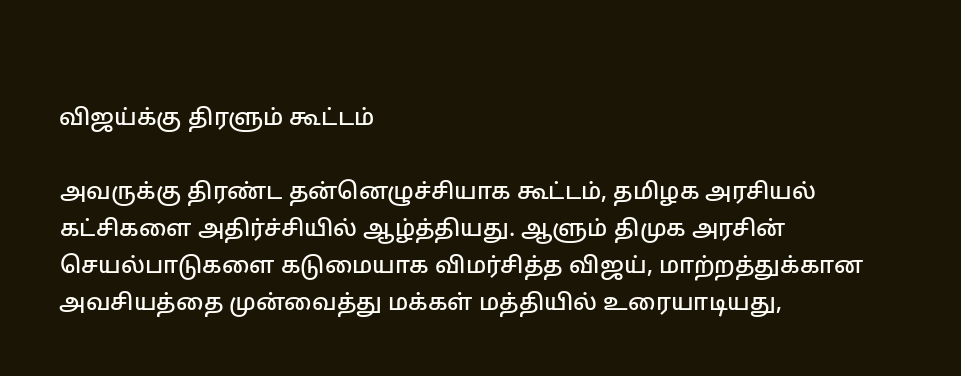விஜய்க்கு திரளும் கூட்டம்

அவருக்கு திரண்ட தன்னெழுச்சியாக கூட்டம், தமிழக அரசியல் கட்சிகளை அதிர்ச்சியில் ஆழ்த்தியது. ஆளும் திமுக அரசின் செயல்பாடுகளை கடுமையாக விமர்சித்த விஜய், மாற்றத்துக்கான அவசியத்தை முன்வைத்து மக்கள் மத்தியில் உரையாடியது,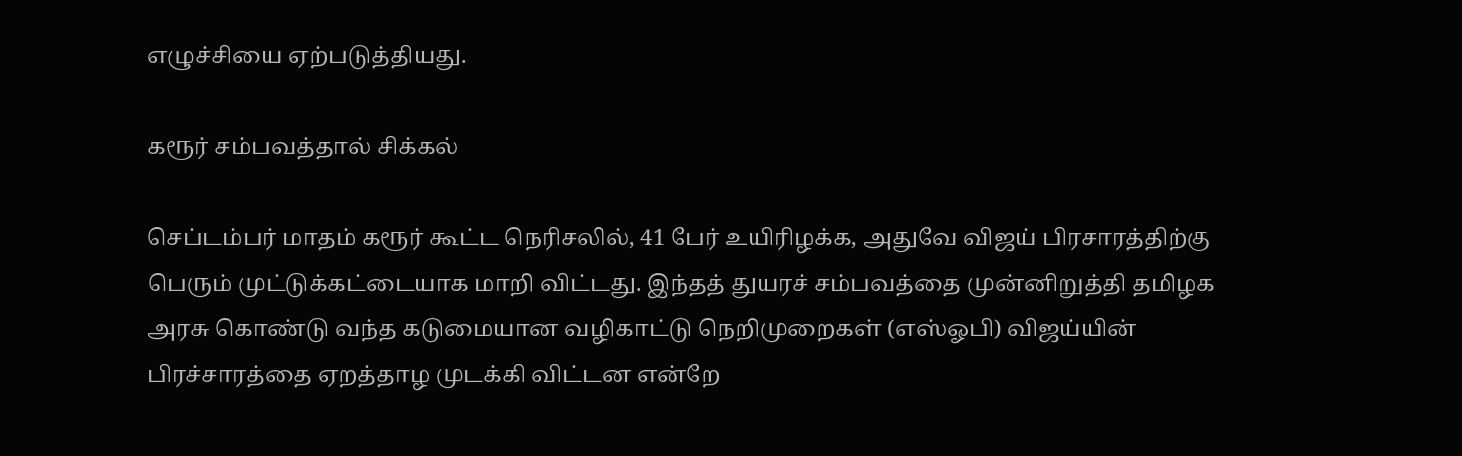எழுச்சியை ஏற்படுத்தியது.

கரூர் சம்பவத்தால் சிக்கல்

செப்டம்பர் மாதம் கரூர் கூட்ட நெரிசலில், 41 பேர் உயிரிழக்க, அதுவே விஜய் பிரசாரத்திற்கு பெரும் முட்டுக்கட்டையாக மாறி விட்டது. இந்தத் துயரச் சம்பவத்தை முன்னிறுத்தி தமிழக அரசு கொண்டு வந்த கடுமையான வழிகாட்டு நெறிமுறைகள் (எஸ்ஓபி) விஜய்யின் பிரச்சாரத்தை ஏறத்தாழ முடக்கி விட்டன என்றே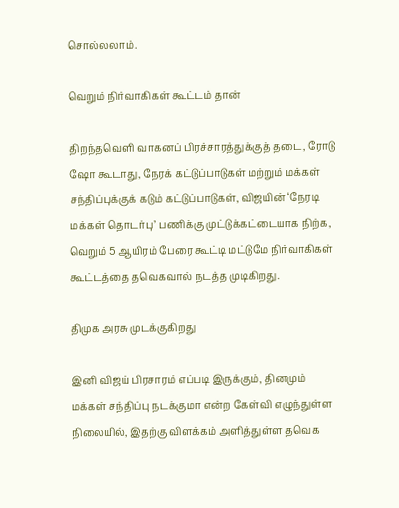சொல்லலாம்.

வெறும் நிர்வாகிகள் கூட்டம் தான்

திறந்தவெளி வாகனப் பிரச்சாரத்துக்குத் தடை, ரோடு ஷோ கூடாது, நேரக் கட்டுப்பாடுகள் மற்றும் மக்கள் சந்திப்புக்குக் கடும் கட்டுப்பாடுகள், விஜயின் ‘நேரடி மக்கள் தொடர்பு’ பணிக்கு முட்டுக்கட்டையாக நிற்க, வெறும் 5 ஆயிரம் பேரை கூட்டி மட்டுமே நிர்வாகிகள் கூட்டத்தை தவெகவால் நடத்த முடிகிறது.

திமுக அரசு முடக்குகிறது

இனி விஜய் பிரசாரம் எப்படி இருக்கும், தினமும் மக்கள் சந்திப்பு நடக்குமா என்ற கேள்வி எழுந்துள்ள நிலையில், இதற்கு விளக்கம் அளித்துள்ள தவெக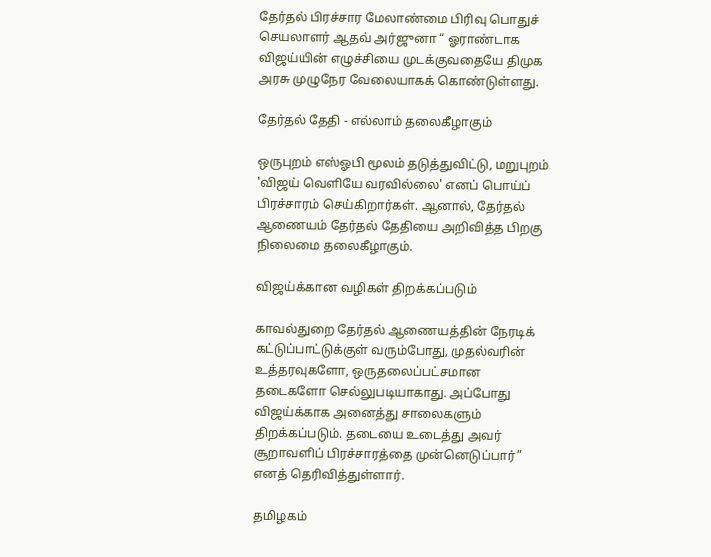தேர்தல் பிரச்சார மேலாண்மை பிரிவு பொதுச் செயலாளர் ஆதவ் அர்ஜுனா “ ஓராண்டாக விஜய்யின் எழுச்சியை முடக்குவதையே திமுக அரசு முழுநேர வேலையாகக் கொண்டுள்ளது.

தேர்தல் தேதி - எல்லாம் தலைகீழாகும்

ஒருபுறம் எஸ்ஓபி மூலம் தடுத்துவிட்டு, மறுபுறம் 'விஜய் வெளியே வரவில்லை' எனப் பொய்ப் பிரச்சாரம் செய்கிறார்கள். ஆனால், தேர்தல் ஆணையம் தேர்தல் தேதியை அறிவித்த பிறகு நிலைமை தலைகீழாகும்.

விஜய்க்கான வழிகள் திறக்கப்படும்

காவல்துறை தேர்தல் ஆணையத்தின் நேரடிக் கட்டுப்பாட்டுக்குள் வரும்போது, முதல்வரின் உத்தரவுகளோ, ஒருதலைப்பட்சமான தடைகளோ செல்லுபடியாகாது. அப்போது விஜய்க்காக அனைத்து சாலைகளும் திறக்கப்படும். தடையை உடைத்து அவர் சூறாவளிப் பிரச்சாரத்தை முன்னெடுப்பார்” எனத் தெரிவித்துள்ளார்.

தமிழகம்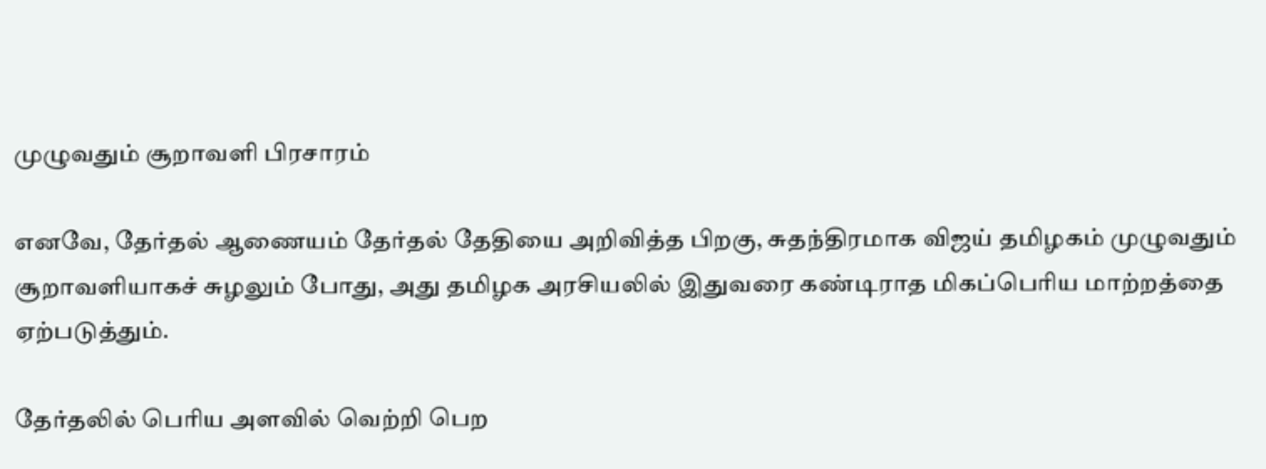முழுவதும் சூறாவளி பிரசாரம்

எனவே, தேர்தல் ஆணையம் தேர்தல் தேதியை அறிவித்த பிறகு, சுதந்திரமாக விஜய் தமிழகம் முழுவதும் சூறாவளியாகச் சுழலும் போது, அது தமிழக அரசியலில் இதுவரை கண்டிராத மிகப்பெரிய மாற்றத்தை ஏற்படுத்தும்.

தேர்தலில் பெரிய அளவில் வெற்றி பெற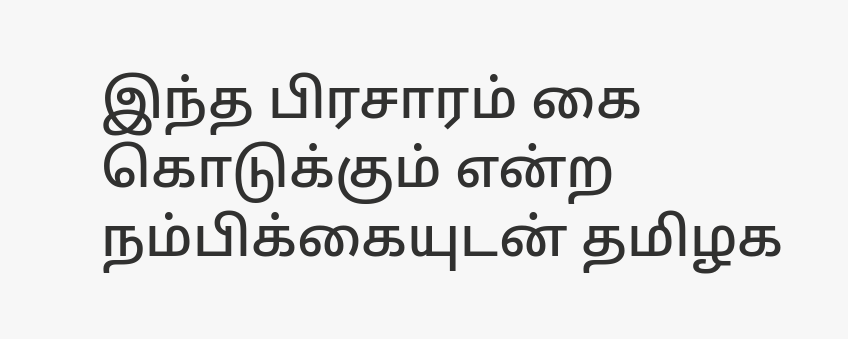இந்த பிரசாரம் கை கொடுக்கும் என்ற நம்பிக்கையுடன் தமிழக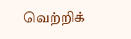வெற்றிக்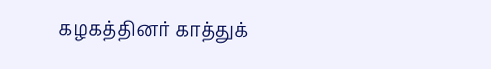கழகத்தினர் காத்துக்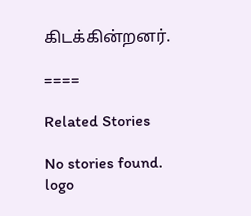கிடக்கின்றனர்.

====

Related Stories

No stories found.
logo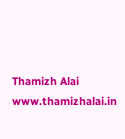Thamizh Alai
www.thamizhalai.in